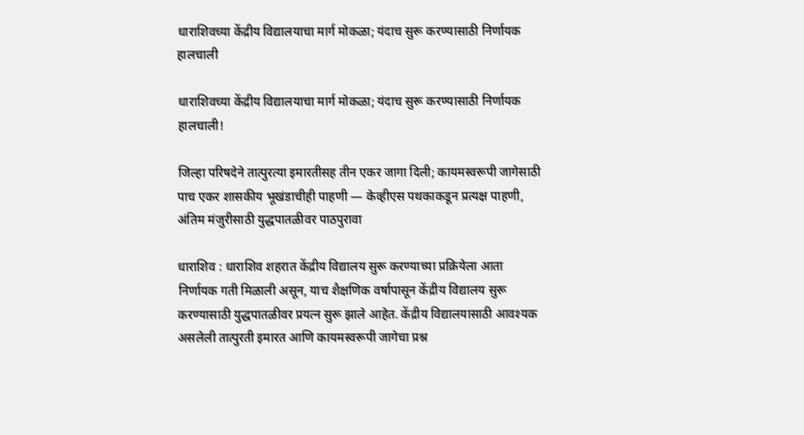धाराशिवच्या केंद्रीय विद्यालयाचा मार्ग मोकळा; यंदाच सुरू करण्यासाठी निर्णायक हालचाली

धाराशिवच्या केंद्रीय विद्यालयाचा मार्ग मोकळा; यंदाच सुरू करण्यासाठी निर्णायक हालचाली!

जिल्हा परिषदेने तात्पुरत्या इमारतीसह तीन एकर जागा दिली; कायमस्वरूपी जागेसाठी पाच एकर शासकीय भूखंडाचीही पाहणी — केव्हीएस पथकाकडून प्रत्यक्ष पाहणी, अंतिम मंजुरीसाठी युद्धपातळीवर पाठपुरावा

धाराशिव : धाराशिव शहरात केंद्रीय विद्यालय सुरू करण्याच्या प्रक्रियेला आता निर्णायक गती मिळाली असून, याच शैक्षणिक वर्षापासून केंद्रीय विद्यालय सुरू करण्यासाठी युद्धपातळीवर प्रयत्न सुरू झाले आहेत. केंद्रीय विद्यालयासाठी आवश्यक असलेली तात्पुरती इमारत आणि कायमस्वरूपी जागेचा प्रश्न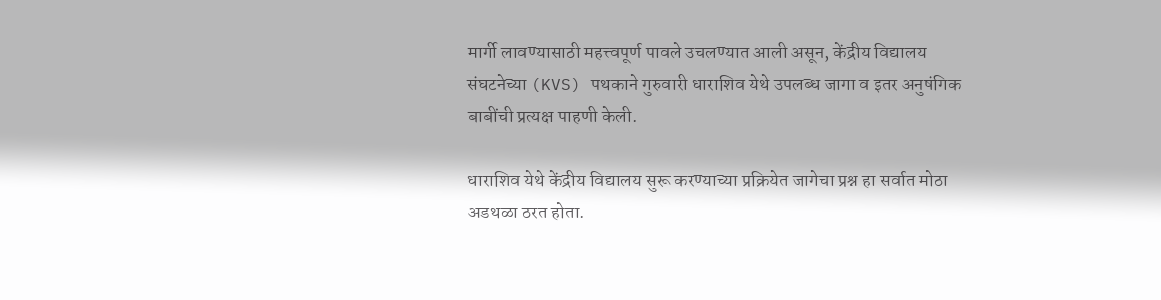मार्गी लावण्यासाठी महत्त्वपूर्ण पावले उचलण्यात आली असून, केंद्रीय विद्यालय संघटनेच्या (KVS) पथकाने गुरुवारी धाराशिव येथे उपलब्ध जागा व इतर अनुषंगिक बाबींची प्रत्यक्ष पाहणी केली.

धाराशिव येथे केंद्रीय विद्यालय सुरू करण्याच्या प्रक्रियेत जागेचा प्रश्न हा सर्वात मोठा अडथळा ठरत होता.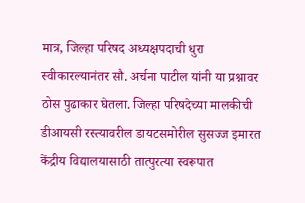मात्र, जिल्हा परिषद अध्यक्षपदाची धुरा स्वीकारल्यानंतर सौ. अर्चना पाटील यांनी या प्रश्नावर ठोस पुढाकार घेतला. जिल्हा परिषदेच्या मालकीची डीआयसी रस्त्यावरील डायटसमोरील सुसज्ज इमारत केंद्रीय विद्यालयासाठी तात्पुरत्या स्वरूपात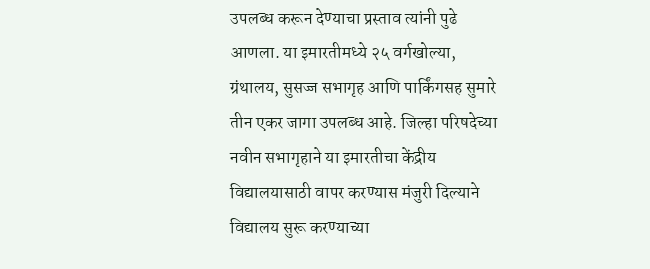उपलब्ध करून देण्याचा प्रस्ताव त्यांनी पुढे आणला. या इमारतीमध्ये २५ वर्गखोल्या, ग्रंथालय, सुसज्ज सभागृह आणि पार्किंगसह सुमारे तीन एकर जागा उपलब्ध आहे. जिल्हा परिषदेच्या नवीन सभागृहाने या इमारतीचा केंद्रीय विद्यालयासाठी वापर करण्यास मंजुरी दिल्याने विद्यालय सुरू करण्याच्या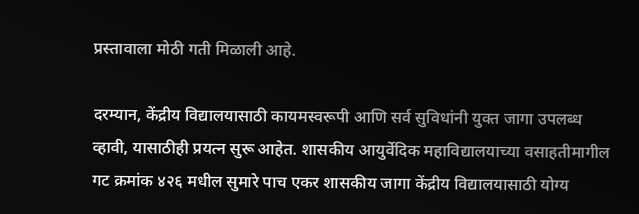प्रस्तावाला मोठी गती मिळाली आहे.

दरम्यान, केंद्रीय विद्यालयासाठी कायमस्वरूपी आणि सर्व सुविधांनी युक्त जागा उपलब्ध व्हावी, यासाठीही प्रयत्न सुरू आहेत. शासकीय आयुर्वेदिक महाविद्यालयाच्या वसाहतीमागील गट क्रमांक ४२६ मधील सुमारे पाच एकर शासकीय जागा केंद्रीय विद्यालयासाठी योग्य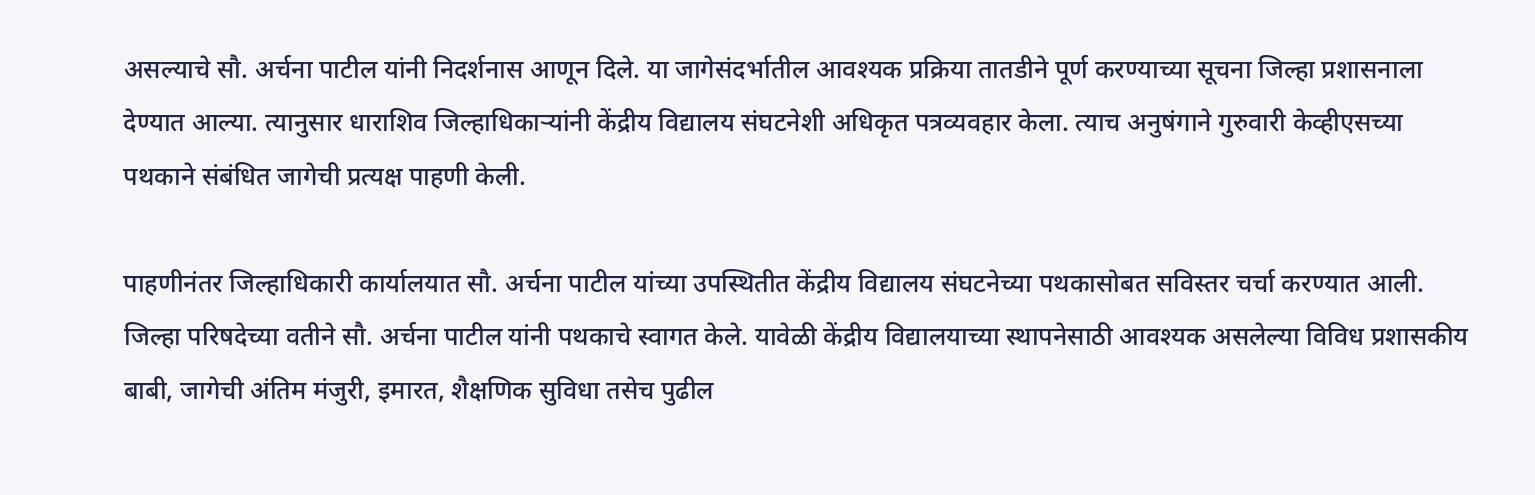असल्याचे सौ. अर्चना पाटील यांनी निदर्शनास आणून दिले. या जागेसंदर्भातील आवश्यक प्रक्रिया तातडीने पूर्ण करण्याच्या सूचना जिल्हा प्रशासनाला देण्यात आल्या. त्यानुसार धाराशिव जिल्हाधिकाऱ्यांनी केंद्रीय विद्यालय संघटनेशी अधिकृत पत्रव्यवहार केला. त्याच अनुषंगाने गुरुवारी केव्हीएसच्या पथकाने संबंधित जागेची प्रत्यक्ष पाहणी केली.

पाहणीनंतर जिल्हाधिकारी कार्यालयात सौ. अर्चना पाटील यांच्या उपस्थितीत केंद्रीय विद्यालय संघटनेच्या पथकासोबत सविस्तर चर्चा करण्यात आली. जिल्हा परिषदेच्या वतीने सौ. अर्चना पाटील यांनी पथकाचे स्वागत केले. यावेळी केंद्रीय विद्यालयाच्या स्थापनेसाठी आवश्यक असलेल्या विविध प्रशासकीय बाबी, जागेची अंतिम मंजुरी, इमारत, शैक्षणिक सुविधा तसेच पुढील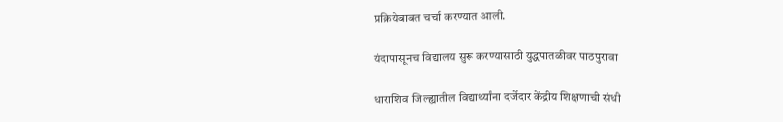प्रक्रियेबाबत चर्चा करण्यात आली.

यंदापासूनच विद्यालय सुरू करण्यासाठी युद्धपातळीवर पाठपुरावा

धाराशिव जिल्ह्यातील विद्यार्थ्यांना दर्जेदार केंद्रीय शिक्षणाची संधी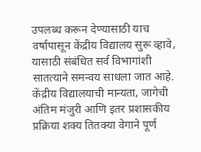उपलब्ध करून देण्यासाठी याच वर्षापासून केंद्रीय विद्यालय सुरू व्हावे, यासाठी संबंधित सर्व विभागांशी सातत्याने समन्वय साधला जात आहे. केंद्रीय विद्यालयाची मान्यता, जागेची अंतिम मंजुरी आणि इतर प्रशासकीय प्रक्रिया शक्य तितक्या वेगाने पूर्ण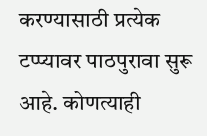करण्यासाठी प्रत्येक टप्प्यावर पाठपुरावा सुरू आहे. कोणत्याही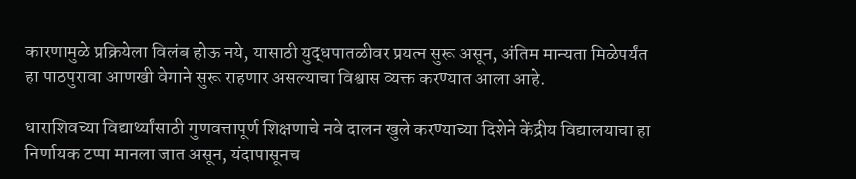कारणामुळे प्रक्रियेला विलंब होऊ नये, यासाठी युद्धपातळीवर प्रयत्न सुरू असून, अंतिम मान्यता मिळेपर्यंत हा पाठपुरावा आणखी वेगाने सुरू राहणार असल्याचा विश्वास व्यक्त करण्यात आला आहे.

धाराशिवच्या विद्यार्थ्यांसाठी गुणवत्तापूर्ण शिक्षणाचे नवे दालन खुले करण्याच्या दिशेने केंद्रीय विद्यालयाचा हा निर्णायक टप्पा मानला जात असून, यंदापासूनच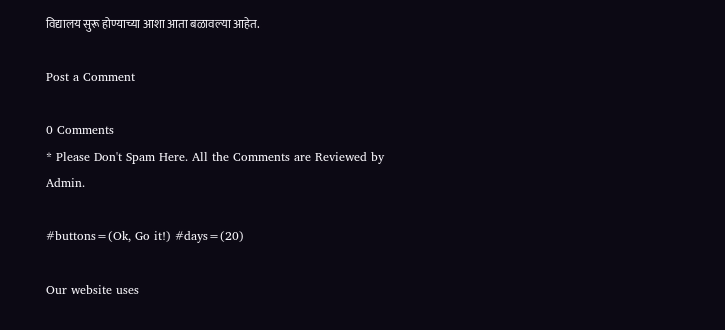विद्यालय सुरू होण्याच्या आशा आता बळावल्या आहेत.

Post a Comment

0 Comments
* Please Don't Spam Here. All the Comments are Reviewed by Admin.

#buttons=(Ok, Go it!) #days=(20)

Our website uses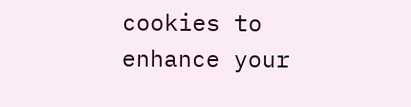cookies to enhance your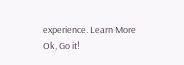experience. Learn More
Ok, Go it!